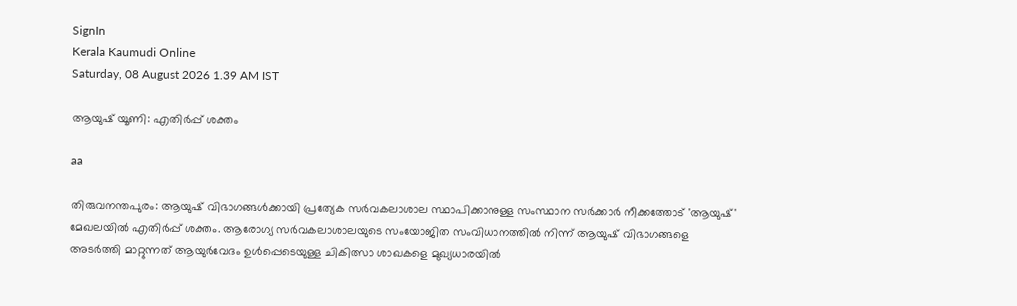SignIn
Kerala Kaumudi Online
Saturday, 08 August 2026 1.39 AM IST

ആയുഷ് യൂണി: എതിർപ്പ് ശക്തം

aa

തിരുവനന്തപുരം: ആയുഷ് വിഭാഗങ്ങൾക്കായി പ്രത്യേക സർവകലാശാല സ്ഥാപിക്കാനുള്ള സംസ്ഥാന സർക്കാർ നീക്കത്തോട് 'ആയുഷ്' മേഖലയിൽ എതിർപ്പ് ശക്തം. ആരോഗ്യ സർവകലാശാലയുടെ സംയോജിത സംവിധാനത്തിൽ നിന്ന് ആയുഷ് വിഭാഗങ്ങളെ അടർത്തി മാറ്റുന്നത് ആയുർവേദം ഉൾപ്പെടെയുള്ള ചികിത്സാ ശാഖകളെ മുഖ്യധാരയിൽ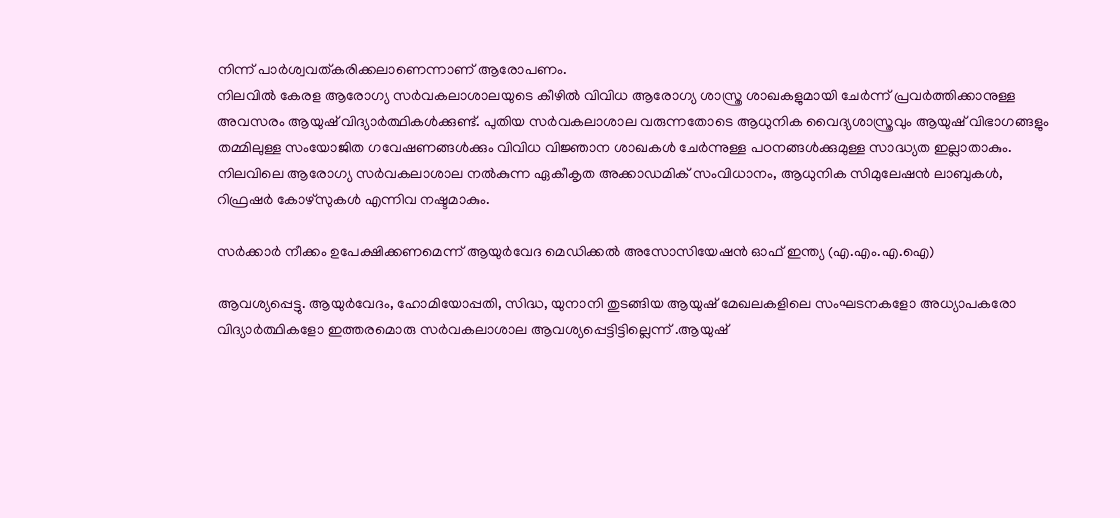നിന്ന് പാർശ്വവത്കരിക്കലാണെന്നാണ് ആരോപണം.
നിലവിൽ കേരള ആരോഗ്യ സർവകലാശാലയുടെ കീഴിൽ വിവിധ ആരോഗ്യ ശാസ്ത്ര ശാഖകളുമായി ചേർന്ന് പ്രവർത്തിക്കാനുള്ള അവസരം ആയുഷ് വിദ്യാർത്ഥികൾക്കുണ്ട്. പുതിയ സർവകലാശാല വരുന്നതോടെ ആധുനിക വൈദ്യശാസ്ത്രവും ആയുഷ് വിഭാഗങ്ങളും തമ്മിലുള്ള സംയോജിത ഗവേഷണങ്ങൾക്കും വിവിധ വിജ്ഞാന ശാഖകൾ ചേർന്നുള്ള പഠനങ്ങൾക്കുമുള്ള സാദ്ധ്യത ഇല്ലാതാകും. നിലവിലെ ആരോഗ്യ സർവകലാശാല നൽകുന്ന ഏകീകൃത അക്കാ‌ഡമിക് സംവിധാനം, ആധുനിക സിമുലേഷൻ ലാബുകൾ, റിഫ്രഷർ കോഴ്‌സുകൾ എന്നിവ നഷ്ടമാകും.

സർക്കാർ നീക്കം ഉപേക്ഷിക്കണമെന്ന് ആയുർവേദ മെഡിക്കൽ അസോസിയേഷൻ ഓഫ് ഇന്ത്യ (എ.എം.എ.ഐ)

ആവശ്യപ്പെട്ടു. ആയുർവേദം, ഹോമിയോപ്പതി, സിദ്ധ, യുനാനി തുടങ്ങിയ ആയുഷ് മേഖലകളിലെ സംഘടനകളോ അധ്യാപകരോ വിദ്യാർത്ഥികളോ ഇത്തരമൊരു സർവകലാശാല ആവശ്യപ്പെട്ടിട്ടില്ലെന്ന് .ആയുഷ്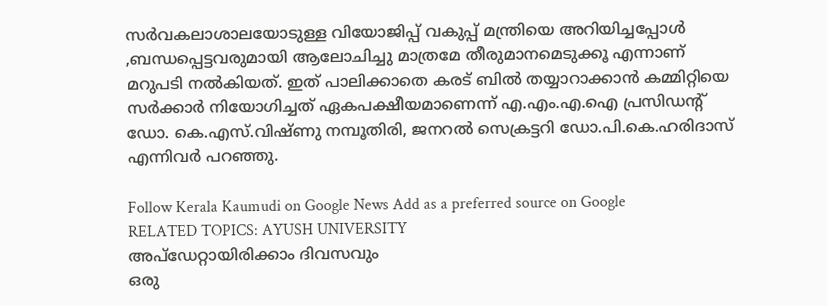സർവകലാശാലയോടുള്ള വിയോജിപ്പ് വകുപ്പ് മന്ത്രിയെ അറിയിച്ചപ്പോൾ ,ബന്ധപ്പെട്ടവരുമായി ആലോചിച്ചു മാത്രമേ തീരുമാനമെടുക്കൂ എന്നാണ് മറുപടി നൽകിയത്. ഇത് പാലിക്കാതെ കരട് ബിൽ തയ്യാറാക്കാൻ കമ്മിറ്റിയെ സർക്കാർ നിയോഗിച്ചത് ഏകപക്ഷീയമാണെന്ന് എ.എം.എ.ഐ പ്രസിഡന്റ് ഡോ. കെ.എസ്.വിഷ്ണു നമ്പൂതിരി, ജനറൽ സെക്രട്ടറി ഡോ.പി.കെ.ഹരിദാസ് എന്നിവർ പറഞ്ഞു.

Follow Kerala Kaumudi on Google News Add as a preferred source on Google
RELATED TOPICS: AYUSH UNIVERSITY
അപ്ഡേറ്റായിരിക്കാം ദിവസവും
ഒരു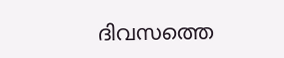ദിവസത്തെ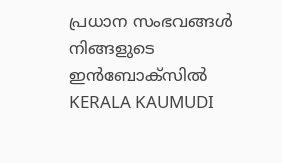പ്രധാന സംഭവങ്ങൾ നിങ്ങളുടെ ഇൻബോക്സിൽ
KERALA KAUMUDI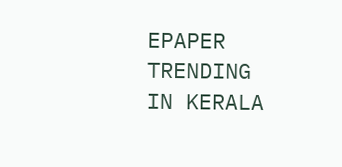EPAPER
TRENDING IN KERALA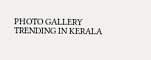PHOTO GALLERY
TRENDING IN KERALA